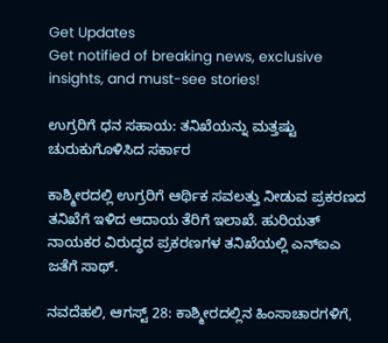Get Updates
Get notified of breaking news, exclusive insights, and must-see stories!

ಉಗ್ರರಿಗೆ ಧನ ಸಹಾಯ: ತನಿಖೆಯನ್ನು ಮತ್ತಷ್ಟು ಚುರುಕುಗೊಳಿಸಿದ ಸರ್ಕಾರ

ಕಾಶ್ಮೀರದಲ್ಲಿ ಉಗ್ರರಿಗೆ ಆರ್ಥಿಕ ಸವಲತ್ತು ನೀಡುವ ಪ್ರಕರಣದ ತನಿಖೆಗೆ ಇಳಿದ ಆದಾಯ ತೆರಿಗೆ ಇಲಾಖೆ. ಹುರಿಯತ್ ನಾಯಕರ ವಿರುದ್ಧದ ಪ್ರಕರಣಗಳ ತನಿಖೆಯಲ್ಲಿ ಎನ್ಐಎ ಜತೆಗೆ ಸಾಥ್.

ನವದೆಹಲಿ, ಆಗಸ್ಟ್ 28: ಕಾಶ್ಮೀರದಲ್ಲಿನ ಹಿಂಸಾಚಾರಗಳಿಗೆ,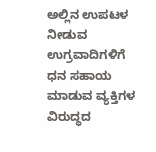ಅಲ್ಲಿನ ಉಪಟಳ ನೀಡುವ ಉಗ್ರವಾದಿಗಳಿಗೆ ಧನ ಸಹಾಯ ಮಾಡುವ ವ್ಯಕ್ತಿಗಳ ವಿರುದ್ಧದ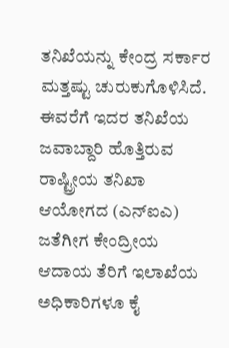ತನಿಖೆಯನ್ನು ಕೇಂದ್ರ ಸರ್ಕಾರ ಮತ್ತಷ್ಟು ಚುರುಕುಗೊಳಿಸಿದೆ. ಈವರೆಗೆ ಇದರ ತನಿಖೆಯ ಜವಾಬ್ದಾರಿ ಹೊತ್ತಿರುವ ರಾಷ್ಟ್ರೀಯ ತನಿಖಾ ಆಯೋಗದ (ಎನ್ಐಎ) ಜತೆಗೀಗ ಕೇಂದ್ರೀಯ ಆದಾಯ ತೆರಿಗೆ ಇಲಾಖೆಯ ಅಧಿಕಾರಿಗಳೂ ಕೈ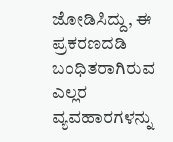ಜೋಡಿಸಿದ್ದು, ಈ ಪ್ರಕರಣದಡಿ ಬಂಧಿತರಾಗಿರುವ ಎಲ್ಲರ ವ್ಯವಹಾರಗಳನ್ನು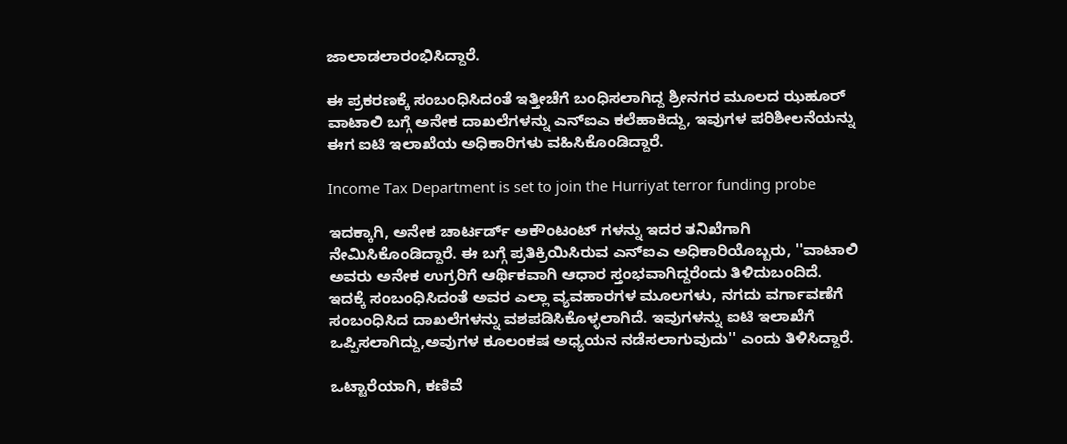ಜಾಲಾಡಲಾರಂಭಿಸಿದ್ದಾರೆ.

ಈ ಪ್ರಕರಣಕ್ಕೆ ಸಂಬಂಧಿಸಿದಂತೆ ಇತ್ತೀಚೆಗೆ ಬಂಧಿಸಲಾಗಿದ್ದ ಶ್ರೀನಗರ ಮೂಲದ ಝಹೂರ್ ವಾಟಾಲಿ ಬಗ್ಗೆ ಅನೇಕ ದಾಖಲೆಗಳನ್ನು ಎನ್ಐಎ ಕಲೆಹಾಕಿದ್ದು, ಇವುಗಳ ಪರಿಶೀಲನೆಯನ್ನು ಈಗ ಐಟಿ ಇಲಾಖೆಯ ಅಧಿಕಾರಿಗಳು ವಹಿಸಿಕೊಂಡಿದ್ದಾರೆ.

Income Tax Department is set to join the Hurriyat terror funding probe

ಇದಕ್ಕಾಗಿ, ಅನೇಕ ಚಾರ್ಟರ್ಡ್ ಅಕೌಂಟಂಟ್ ಗಳನ್ನು ಇದರ ತನಿಖೆಗಾಗಿ ನೇಮಿಸಿಕೊಂಡಿದ್ದಾರೆ. ಈ ಬಗ್ಗೆ ಪ್ರತಿಕ್ರಿಯಿಸಿರುವ ಎನ್ಐಎ ಅಧಿಕಾರಿಯೊಬ್ಬರು, ''ವಾಟಾಲಿ ಅವರು ಅನೇಕ ಉಗ್ರರಿಗೆ ಆರ್ಥಿಕವಾಗಿ ಆಧಾರ ಸ್ತಂಭವಾಗಿದ್ದರೆಂದು ತಿಳಿದುಬಂದಿದೆ. ಇದಕ್ಕೆ ಸಂಬಂಧಿಸಿದಂತೆ ಅವರ ಎಲ್ಲಾ ವ್ಯವಹಾರಗಳ ಮೂಲಗಳು, ನಗದು ವರ್ಗಾವಣೆಗೆ ಸಂಬಂಧಿಸಿದ ದಾಖಲೆಗಳನ್ನು ವಶಪಡಿಸಿಕೊಳ್ಳಲಾಗಿದೆ. ಇವುಗಳನ್ನು ಐಟಿ ಇಲಾಖೆಗೆ ಒಪ್ಪಿಸಲಾಗಿದ್ದು,ಅವುಗಳ ಕೂಲಂಕಷ ಅಧ್ಯಯನ ನಡೆಸಲಾಗುವುದು'' ಎಂದು ತಿಳಿಸಿದ್ದಾರೆ.

ಒಟ್ಟಾರೆಯಾಗಿ, ಕಣಿವೆ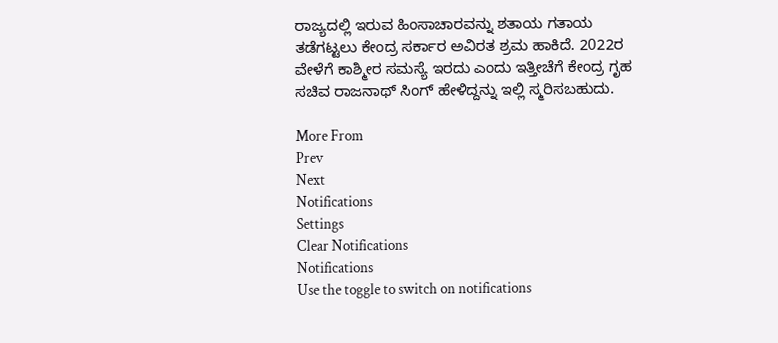ರಾಜ್ಯದಲ್ಲಿ ಇರುವ ಹಿಂಸಾಚಾರವನ್ನು ಶತಾಯ ಗತಾಯ ತಡೆಗಟ್ಟಲು ಕೇಂದ್ರ ಸರ್ಕಾರ ಅವಿರತ ಶ್ರಮ ಹಾಕಿದೆ. 2022ರ ವೇಳೆಗೆ ಕಾಶ್ಮೀರ ಸಮಸ್ಯೆ ಇರದು ಎಂದು ಇತ್ತೀಚೆಗೆ ಕೇಂದ್ರ ಗೃಹ ಸಚಿವ ರಾಜನಾಥ್ ಸಿಂಗ್ ಹೇಳಿದ್ದನ್ನು ಇಲ್ಲಿ ಸ್ಮರಿಸಬಹುದು.

More From
Prev
Next
Notifications
Settings
Clear Notifications
Notifications
Use the toggle to switch on notifications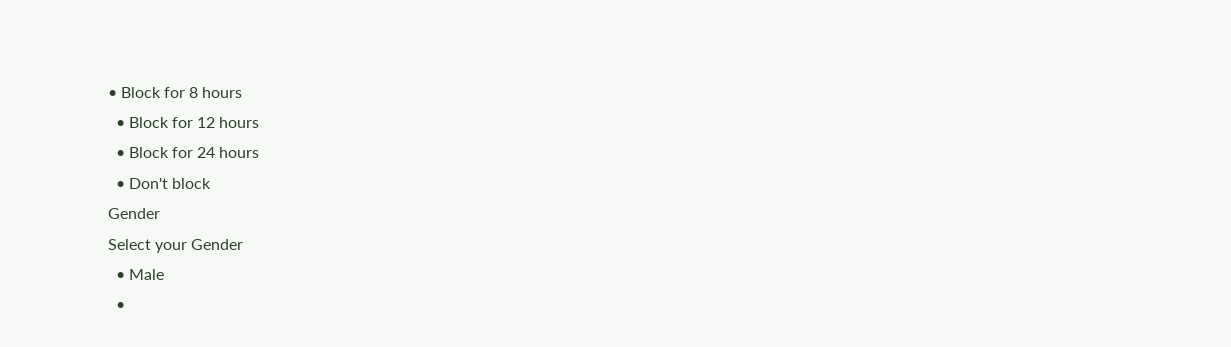• Block for 8 hours
  • Block for 12 hours
  • Block for 24 hours
  • Don't block
Gender
Select your Gender
  • Male
  •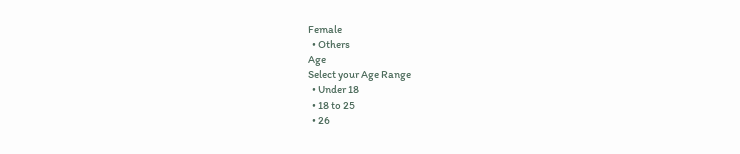Female
  • Others
Age
Select your Age Range
  • Under 18
  • 18 to 25
  • 26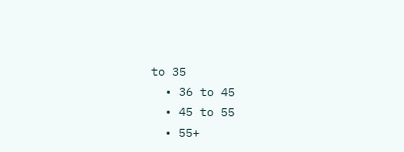to 35
  • 36 to 45
  • 45 to 55
  • 55+